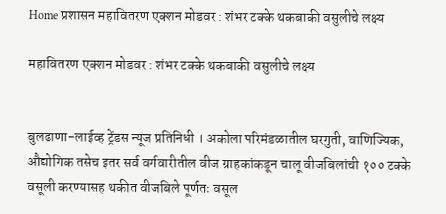Home प्रशासन महावितरण एक्शन मोडवर : शंभर टक्के थकबाकी वसुलीचे लक्ष्य

महावितरण एक्शन मोडवर : शंभर टक्के थकबाकी वसुलीचे लक्ष्य


बुलढाणा-लाईव्ह ट्रेंडस न्यूज प्रतिनिधी । अकोला परिमंडळातील घरगुती, वाणिज्यिक, औद्योगिक तसेच इतर सर्व वर्गवारीतील वीज ग्राहकांकडून चालू वीजबिलांची १०० टक्के वसूली करण्यासह थकीत वीजबिले पूर्णतः वसूल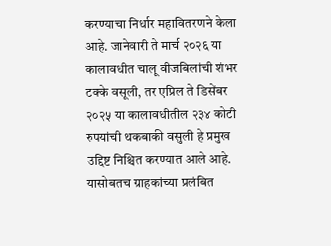करण्याचा निर्धार महावितरणने केला आहे. जानेवारी ते मार्च २०२६ या कालावधीत चालू वीजबिलांची शंभर टक्के वसूली, तर एप्रिल ते डिसेंबर २०२५ या कालावधीतील २३४ कोटी रुपयांची थकबाकी वसुली हे प्रमुख उद्दिष्ट निश्चित करण्यात आले आहे. यासोबतच ग्राहकांच्या प्रलंबित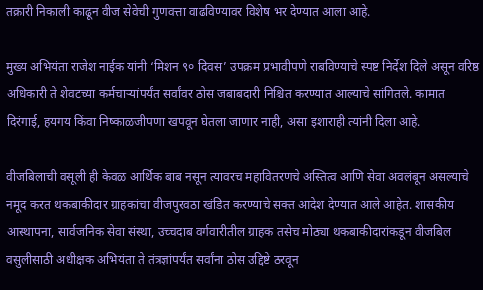तक्रारी निकाली काढून वीज सेवेची गुणवत्ता वाढविण्यावर विशेष भर देण्यात आला आहे.

मुख्य अभियंता राजेश नाईक यांनी ‘मिशन ९० दिवस’ उपक्रम प्रभावीपणे राबविण्याचे स्पष्ट निर्देश दिले असून वरिष्ठ अधिकारी ते शेवटच्या कर्मचाऱ्यांपर्यंत सर्वांवर ठोस जबाबदारी निश्चित करण्यात आल्याचे सांगितले. कामात दिरंगाई, हयगय किंवा निष्काळजीपणा खपवून घेतला जाणार नाही, असा इशाराही त्यांनी दिला आहे.

वीजबिलाची वसूली ही केवळ आर्थिक बाब नसून त्यावरच महावितरणचे अस्तित्व आणि सेवा अवलंबून असल्याचे नमूद करत थकबाकीदार ग्राहकांचा वीजपुरवठा खंडित करण्याचे सक्त आदेश देण्यात आले आहेत. शासकीय आस्थापना, सार्वजनिक सेवा संस्था, उच्चदाब वर्गवारीतील ग्राहक तसेच मोठ्या थकबाकीदारांकडून वीजबिल वसुलीसाठी अधीक्षक अभियंता ते तंत्रज्ञांपर्यंत सर्वांना ठोस उद्दिष्टे ठरवून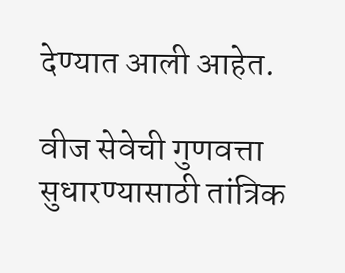देण्यात आली आहेत.

वीज सेवेची गुणवत्ता सुधारण्यासाठी तांत्रिक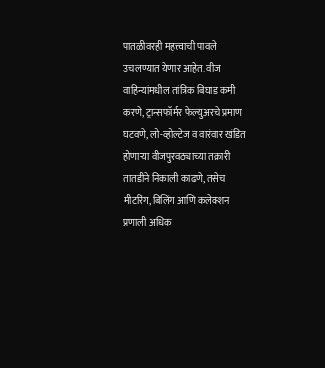पातळीवरही महत्त्वाची पावले उचलण्यात येणार आहेत. वीज वाहिन्यांमधील तांत्रिक बिघाड कमी करणे, ट्रान्सफॉर्मर फेल्युअरचे प्रमाण घटवणे, लो-व्होल्टेज व वारंवार खंडित होणाऱ्या वीजपुरवठ्याच्या तक्रारी तातडीने निकाली काढणे, तसेच मीटरिंग, बिलिंग आणि कलेक्शन प्रणाली अधिक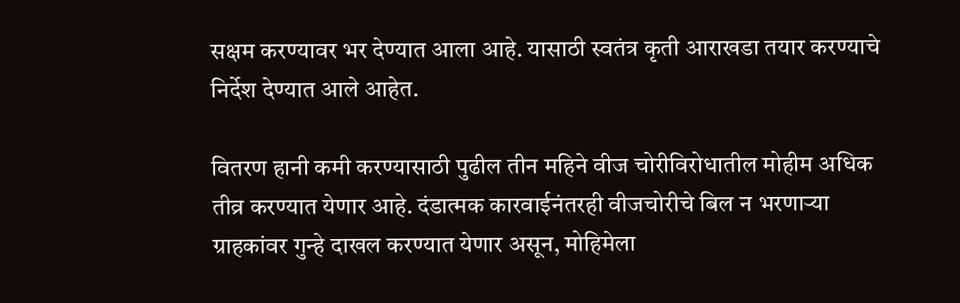सक्षम करण्यावर भर देण्यात आला आहे. यासाठी स्वतंत्र कृती आराखडा तयार करण्याचे निर्देश देण्यात आले आहेत.

वितरण हानी कमी करण्यासाठी पुढील तीन महिने वीज चोरीविरोधातील मोहीम अधिक तीव्र करण्यात येणार आहे. दंडात्मक कारवाईनंतरही वीजचोरीचे बिल न भरणाऱ्या ग्राहकांवर गुन्हे दाखल करण्यात येणार असून, मोहिमेला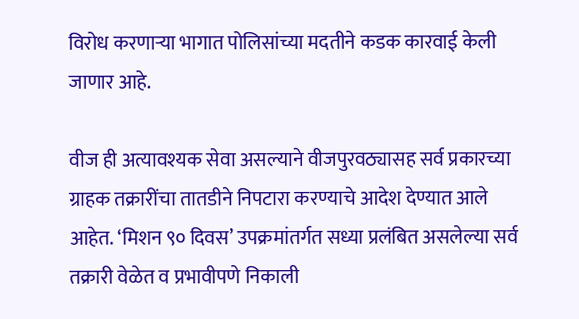विरोध करणाऱ्या भागात पोलिसांच्या मदतीने कडक कारवाई केली जाणार आहे.

वीज ही अत्यावश्यक सेवा असल्याने वीजपुरवठ्यासह सर्व प्रकारच्या ग्राहक तक्रारींचा तातडीने निपटारा करण्याचे आदेश देण्यात आले आहेत. ‘मिशन ९० दिवस’ उपक्रमांतर्गत सध्या प्रलंबित असलेल्या सर्व तक्रारी वेळेत व प्रभावीपणे निकाली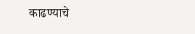काढण्याचे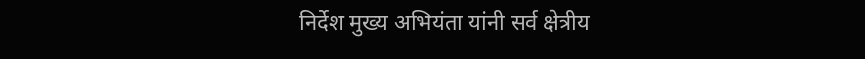निर्देश मुख्य अभियंता यांनी सर्व क्षेत्रीय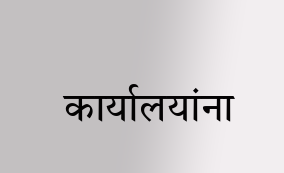कार्यालयांना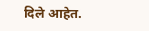दिले आहेत.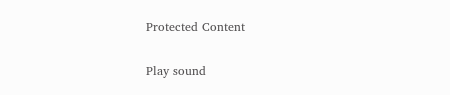Protected Content

Play sound